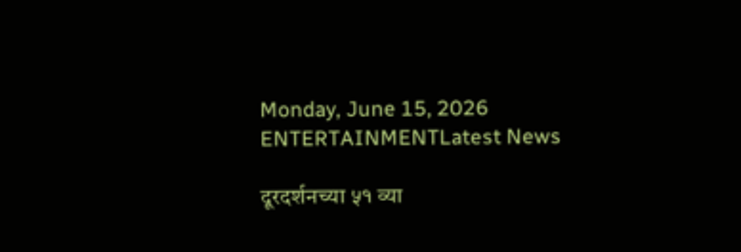Monday, June 15, 2026
ENTERTAINMENTLatest News

दूरदर्शनच्या ५१ व्या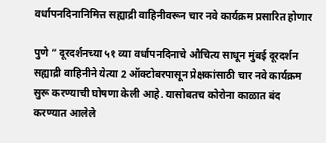वर्धापनदिनानिमित्त सह्याद्री वाहिनीवरून चार नवे कार्यक्रम प्रसारित होणार

पुणे ” दूरदर्शनच्या ५१ व्या वर्धापनदिनाचे औचित्य साधून मुंबई दूरदर्शन सह्याद्री वाहिनीने येत्या 2 ऑक्टोबरपासून प्रेक्षकांसाठी चार नवे कार्यक्रम सुरू करण्याची घोषणा केली आहे. यासोबतच कोरोना काळात बंद करण्यात आलेले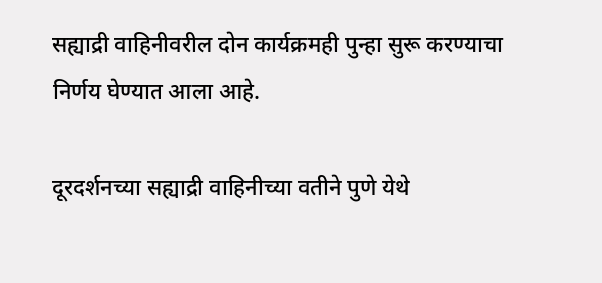सह्याद्री वाहिनीवरील दोन कार्यक्रमही पुन्हा सुरू करण्याचा निर्णय घेण्यात आला आहे.

दूरदर्शनच्या सह्याद्री वाहिनीच्या वतीने पुणे येथे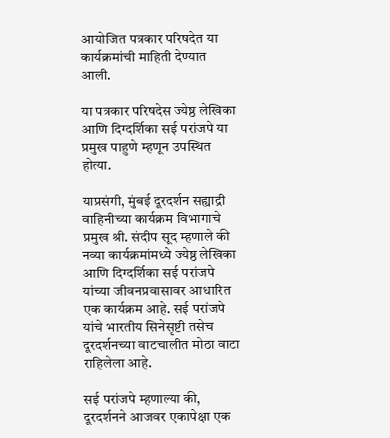आयोजित पत्रकार परिषदेत या कार्यक्रमांची माहिती देण्यात आली.

या पत्रकार परिषदेस ज्येष्ठ लेखिका आणि दिग्दर्शिका सई परांजपे या प्रमुख पाहुणे म्हणून उपस्थित होत्या.

याप्रसंगी, मुंबई दूरदर्शन सह्याद्री वाहिनीच्या कार्यक्रम विभागाचे प्रमुख श्री. संदीप सूद म्हणाले की नव्या कार्यक्रमांमध्ये ज्येष्ठ लेखिका आणि दिग्दर्शिका सई परांजपे यांच्या जीवनप्रवासावर आधारित एक कार्यक्रम आहे. सई परांजपे यांचे भारतीय सिनेसृष्टी तसेच दूरदर्शनच्या वाटचालीत मोठा वाटा राहिलेला आहे.

सई परांजपे म्हणाल्या की, दूरदर्शनने आजवर एकापेक्षा एक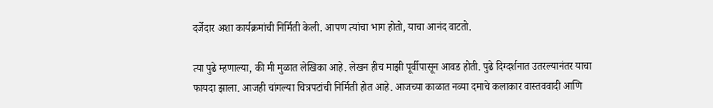दर्जेदार अशा कार्यक्रमांची निर्मिती केली. आपण त्यांचा भाग होतो, याचा आनंद वाटतो.

त्या पुढे म्हणाल्या, की मी मुळात लेखिका आहे. लेखन हीच माझी पूर्वीपासून आवड होती. पुढे दिग्दर्शनात उतरल्यानंतर याचा फायदा झाला. आजही चांगल्या चित्रपटांची निर्मिती होत आहे. आजच्या काळात नव्या दमाचे कलाकार वास्तववादी आणि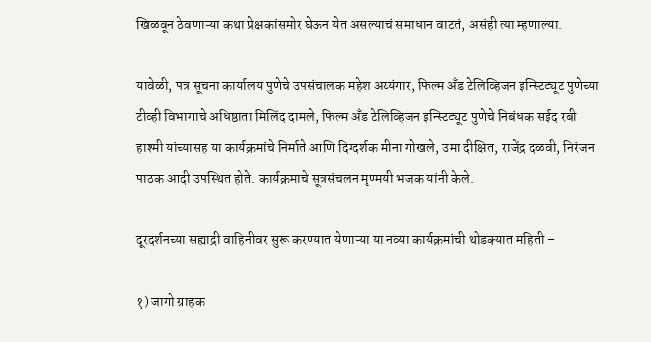खिळवून ठेवणाऱ्या कथा प्रेक्षकांसमोर घेऊन येत असल्याचं समाधान वाटतं, असंही त्या म्हणाल्या.

यावेळी, पत्र सूचना कार्यालय पुणेचे उपसंचालक महेश अय्यंगार, फिल्म अँड टेलिव्हिजन इन्स्टिट्यूट पुणेच्या टीव्ही विभागाचे अधिष्ठाता मिलिंद दामले, फिल्म अँड टेलिव्हिजन इन्स्टिट्यूट पुणेचे निबंधक सईद रबी हाश्मी यांच्यासह या कार्यक्रमांचे निर्माते आणि दिग्दर्शक मीना गोखले, उमा दीक्षित, राजेंद्र दळवी, निरंजन पाठक आदी उपस्थित होते. कार्यक्रमाचे सूत्रसंचलन मृण्मयी भजक यांनी केले.

दूरदर्शनच्या सह्याद्री वाहिनीवर सुरू करण्यात येणाऱ्या या नव्या कार्यक्रमांची थोडक्यात महिती –

१) जागो ग्राहक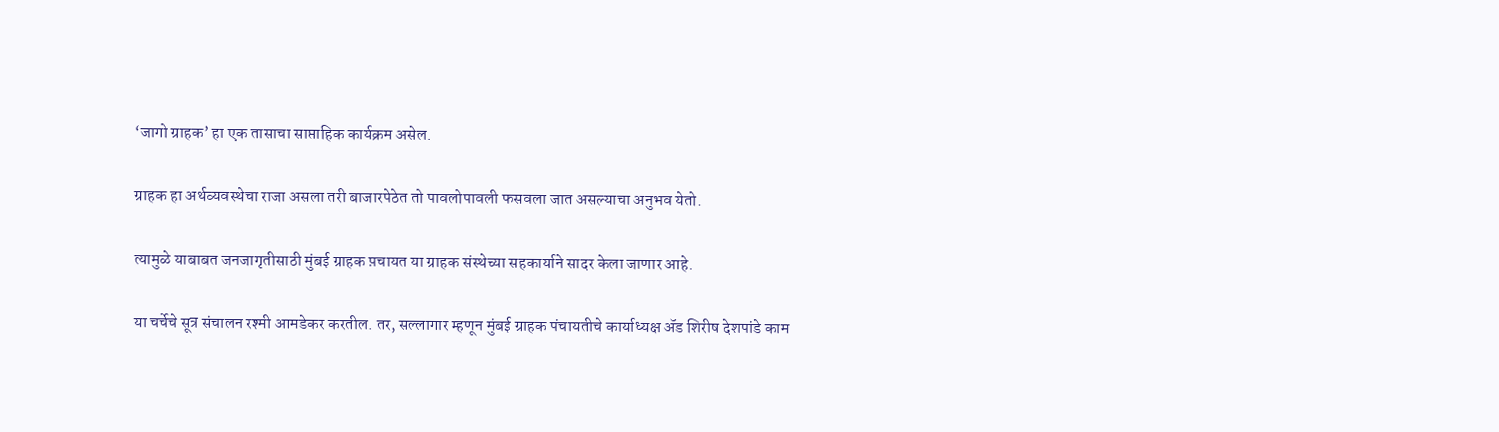‘जागो ग्राहक’ हा एक तासाचा साप्ताहिक कार्यक्रम असेल.

ग्राहक हा अर्थव्यवस्थेचा राजा असला तरी बाजारपेठेत तो पावलोपावली फसवला जात असल्याचा अनुभव येतो.

त्यामुळे याबाबत जनजागृतीसाठी मुंबई ग्राहक प़चायत या ग्राहक संस्थेच्या सहकार्याने सादर केला जाणार आहे.

या चर्चेचे सूत्र संचालन रश्मी आमडेकर करतील. तर, सल्लागार म्हणून मुंबई ग्राहक पंचायतीचे कार्याध्यक्ष ॲड शिरीष देशपांडे काम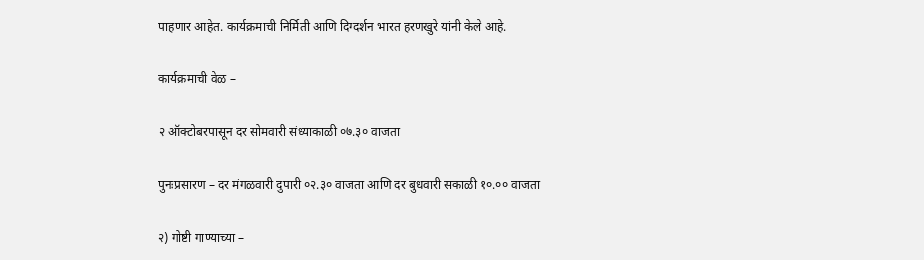पाहणार आहेत. कार्यक्रमाची निर्मिती आणि दिग्दर्शन भारत हरणखुरे यांनी केले आहे.

कार्यक्रमाची वेळ –

२ ऑक्टोबरपासून दर सोमवारी संध्याकाळी ०७.३० वाजता

पुनःप्रसारण – दर मंगळवारी दुपारी ०२.३० वाजता आणि दर बुधवारी सकाळी १०.०० वाजता

२) गोष्टी गाण्याच्या –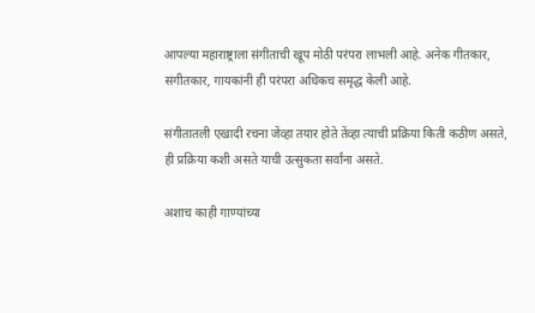आपल्या महाराष्ट्राला संगीताची खूप मोठी परंपरा लाभली आहे. अनेक गीतकार, संगीतकार, गायकांनी ही परंपरा अधिकच समृद्ध केली आहे.

संगीतातली एखादी रचना जेंव्हा तयार होते तेंव्हा त्याची प्रक्रिया किती कठीण असते, ही प्रक्रिया कशी असते याची उत्सुकता सर्वांना असते.

अशाच काही गाण्यांच्या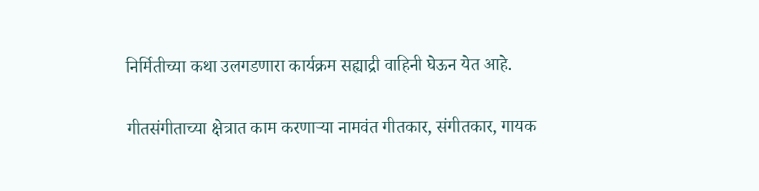निर्मितीच्या कथा उलगडणारा कार्यक्रम सह्याद्री वाहिनी घेऊन येत आहे.

गीतसंगीताच्या क्षेत्रात काम करणाऱ्या नामवंत गीतकार, संगीतकार, गायक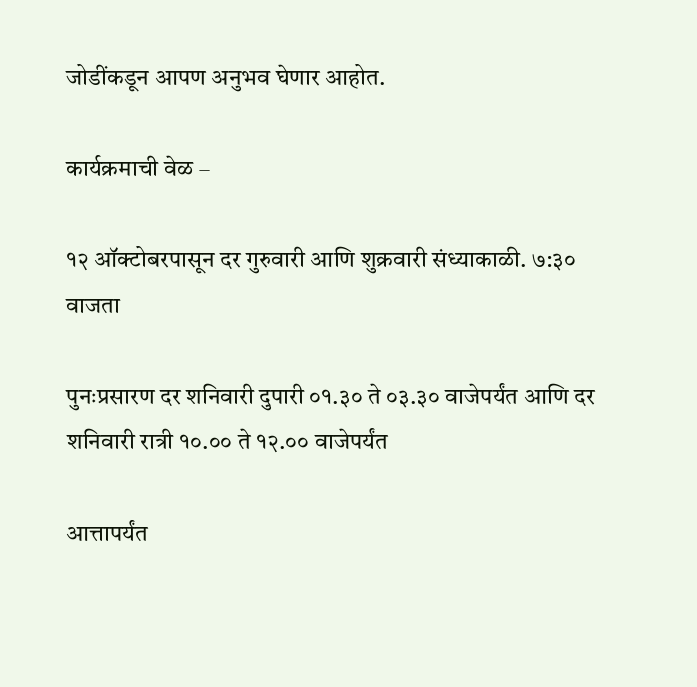जोडींकडून आपण अनुभव घेणार आहोत.

कार्यक्रमाची वेळ –

१२ ऑक्टोबरपासून दर गुरुवारी आणि शुक्रवारी संध्याकाळी. ७:३० वाजता

पुनःप्रसारण दर शनिवारी दुपारी ०१.३० ते ०३.३० वाजेपर्यंत आणि दर शनिवारी रात्री १०.०० ते १२.०० वाजेपर्यंत

आत्तापर्यंत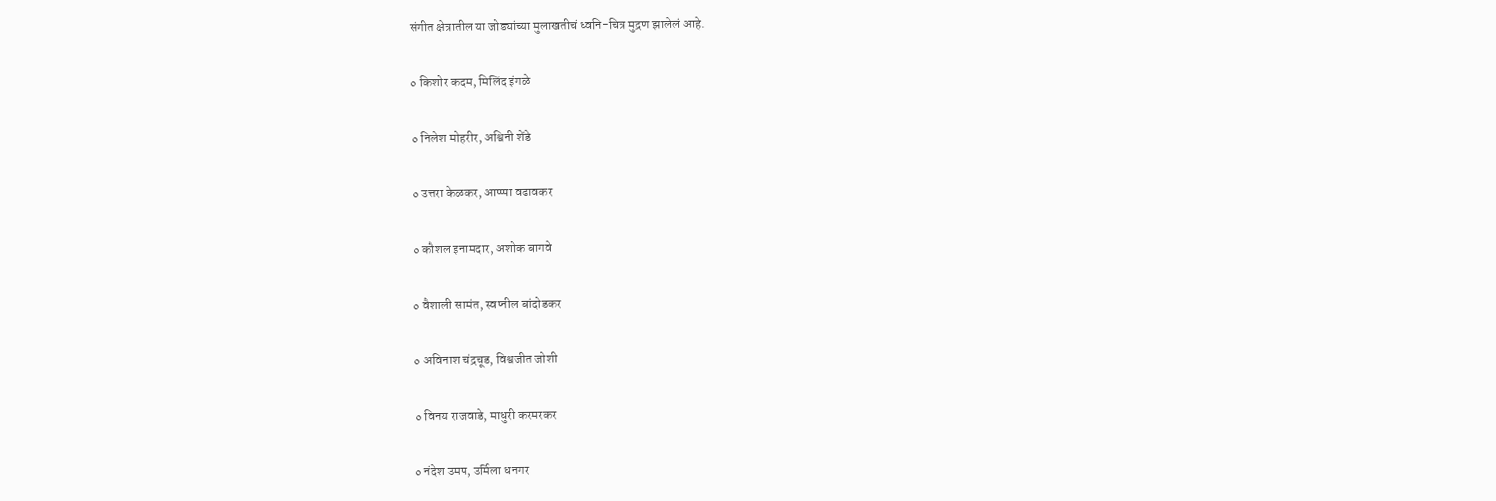संगीत क्षेत्रातील या जोड्यांच्या मुलाखतीचं ध्वनि-चित्र मुद्रण झालेलं आहे.

० किशोर कदम, मिलिंद इंगळे

० निलेश मोहरीर, अश्विनी शेंडे

० उत्तरा केळकर, आप्प्पा वढावकर

० कौशल इनामदार, अशोक बागवे

० वैशाली सामंत, स्वप्नील बांदोडकर

० अविनाश चंद्रचूड, विश्वजीत जोशी

० विनय राजवाडे, माधुरी करमरकर

० नंदेश उमप, उर्मिला धनगर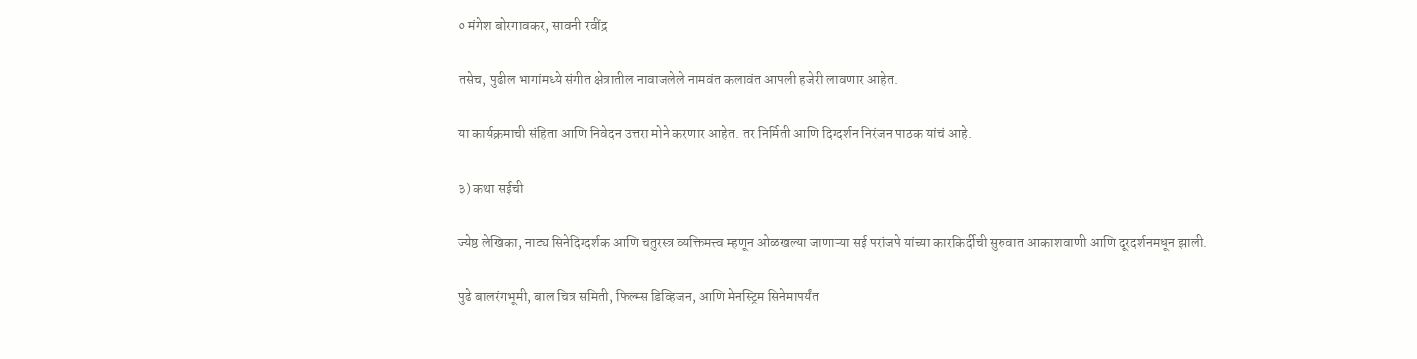० मंगेश बोरगावकर, सावनी रवींद्र

तसेच, पुढील भागांमध्ये संगीत क्षेत्रातील नावाजलेले नामवंत कलावंत आपली हजेरी लावणार आहेत.

या कार्यक्रमाची संहिता आणि निवेदन उत्तरा मोने करणार आहेत. तर निर्मिती आणि दिग्दर्शन निरंजन पाठक यांचं आहे.

३) कथा सईची

ज्येष्ठ लेखिका, नाट्य सिनेदिग्दर्शक आणि चतुरस्त्र व्यक्तिमत्त्व म्हणून ओळखल्या जाणाऱ्या सई परांजपे यांच्या कारकिर्दीची सुरुवात आकाशवाणी आणि दूरदर्शनमधून झाली.

पुढे बालरंगभूमी, बाल चित्र समिती, फिल्म्स डिव्हिजन, आणि मेनस्ट्रिम सिनेमापर्यंत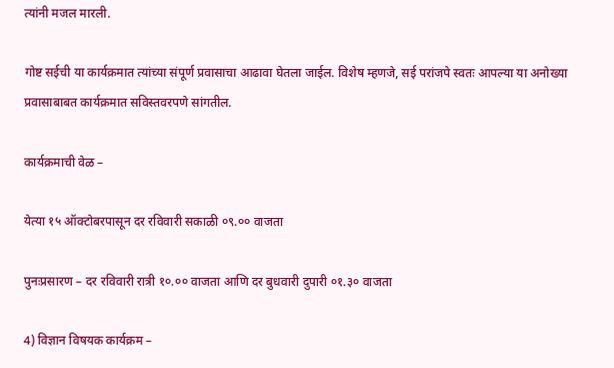त्यांनी मजल मारली.

गोष्ट सईची या कार्यक्रमात त्यांच्या संपूर्ण प्रवासाचा आढावा घेतला जाईल. विशेष म्हणजे, सई परांजपे स्वतः आपल्या या अनोख्या प्रवासाबाबत कार्यक्रमात सविस्तवरपणे सांगतील.

कार्यक्रमाची वेळ –

येत्या १५ ऑक्टोबरपासून दर रविवारी सकाळी ०९.०० वाजता

पुनःप्रसारण – दर रविवारी रात्री १०.०० वाजता आणि दर बुधवारी दुपारी ०१.३० वाजता

4) विज्ञान विषयक कार्यक्रम –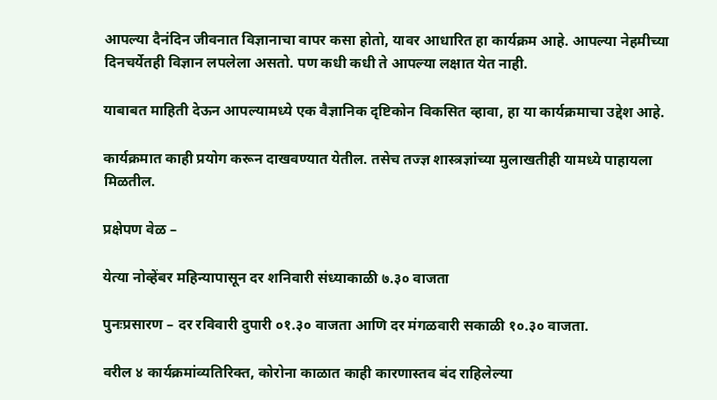आपल्या दैनंदिन जीवनात विज्ञानाचा वापर कसा होतो, यावर आधारित हा कार्यक्रम आहे. आपल्या नेहमीच्या दिनचर्येतही विज्ञान लपलेला असतो. पण कधी कधी ते आपल्या लक्षात येत नाही.

याबाबत माहिती देऊन आपल्यामध्ये एक वैज्ञानिक दृष्टिकोन विकसित व्हावा, हा या कार्यक्रमाचा उद्देश आहे.

कार्यक्रमात काही प्रयोग करून दाखवण्यात येतील. तसेच तज्ज्ञ शास्त्रज्ञांच्या मुलाखतीही यामध्ये पाहायला मिळतील.

प्रक्षेपण वेळ –

येत्या नोव्हेंबर महिन्यापासून दर शनिवारी संध्याकाळी ७.३० वाजता

पुनःप्रसारण – दर रविवारी दुपारी ०१.३० वाजता आणि दर मंगळवारी सकाळी १०.३० वाजता.

वरील ४ कार्यक्रमांव्यतिरिक्त, कोरोना काळात काही कारणास्तव बंद राहिलेल्या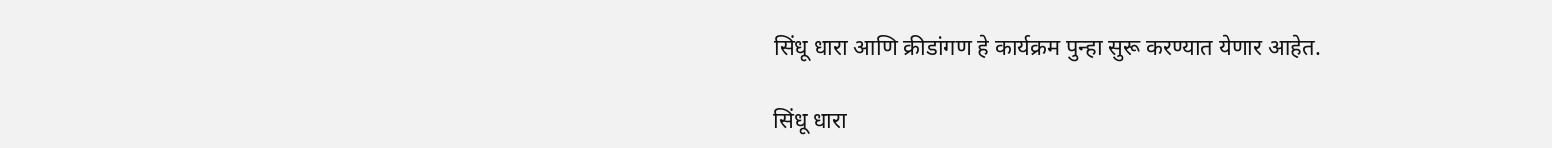सिंधू धारा आणि क्रीडांगण हे कार्यक्रम पुन्हा सुरू करण्यात येणार आहेत.

सिंधू धारा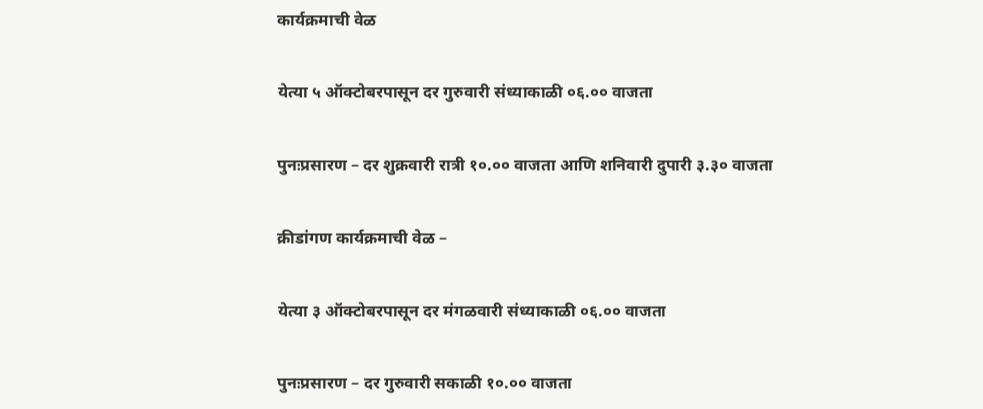कार्यक्रमाची वेळ

येत्या ५ ऑक्टोबरपासून दर गुरुवारी संध्याकाळी ०६.०० वाजता

पुनःप्रसारण – दर शुक्रवारी रात्री १०.०० वाजता आणि शनिवारी दुपारी ३.३० वाजता

क्रीडांगण कार्यक्रमाची वेळ –

येत्या ३ ऑक्टोबरपासून दर मंगळवारी संध्याकाळी ०६.०० वाजता

पुनःप्रसारण – दर गुरुवारी सकाळी १०.०० वाजता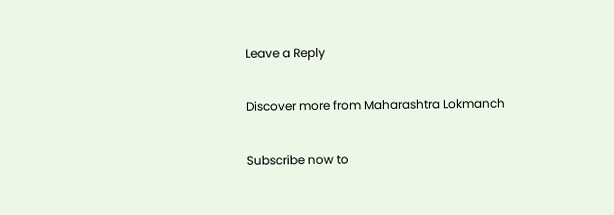Leave a Reply

Discover more from Maharashtra Lokmanch

Subscribe now to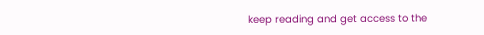keep reading and get access to the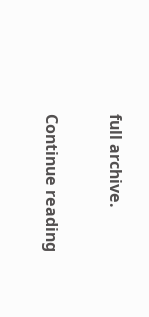full archive.

Continue reading